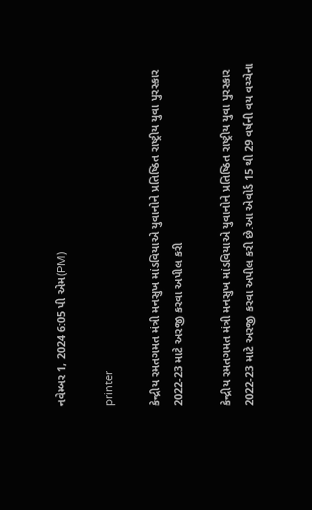નવેમ્બર 1, 2024 6:05 પી એમ(PM)

printer

કેન્દ્રીય રમતગમત મંત્રી મનસુખ માંડવિયાએ યુવાનોને પ્રતિષ્ઠિત રાષ્ટ્રીય યુવા પુરસ્કાર 2022-23 માટે અરજી કરવા અપીલ કરી

કેન્દ્રીય રમતગમત મંત્રી મનસુખ માંડવિયાએ યુવાનોને પ્રતિષ્ઠિત રાષ્ટ્રીય યુવા પુરસ્કાર 2022-23 માટે અરજી કરવા અપીલ કરી છે.આ એવોર્ડ 15 થી 29 વર્ષની વય વચ્ચેના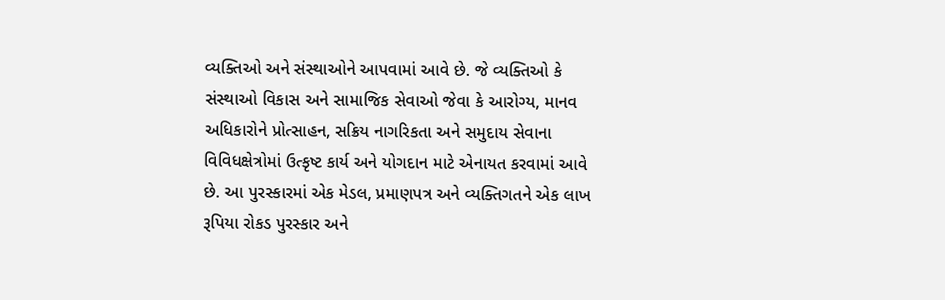વ્યક્તિઓ અને સંસ્થાઓને આપવામાં આવે છે. જે વ્યક્તિઓ કે સંસ્થાઓ વિકાસ અને સામાજિક સેવાઓ જેવા કે આરોગ્ય, માનવ અધિકારોને પ્રોત્સાહન, સક્રિય નાગરિકતા અને સમુદાય સેવાના વિવિધક્ષેત્રોમાં ઉત્કૃષ્ટ કાર્ય અને યોગદાન માટે એનાયત કરવામાં આવે છે. આ પુરસ્કારમાં એક મેડલ, પ્રમાણપત્ર અને વ્યક્તિગતને એક લાખ રૂપિયા રોકડ પુરસ્કાર અને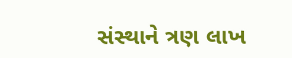સંસ્થાને ત્રણ લાખ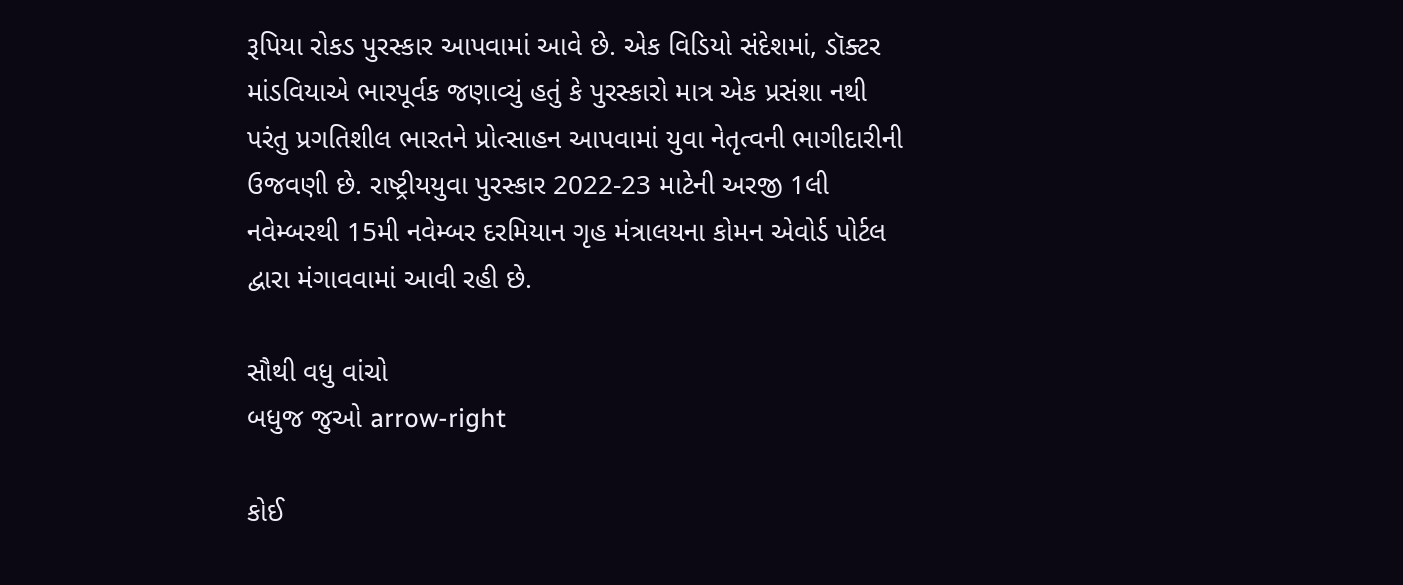રૂપિયા રોકડ પુરસ્કાર આપવામાં આવે છે. એક વિડિયો સંદેશમાં, ડૉક્ટર માંડવિયાએ ભારપૂર્વક જણાવ્યું હતું કે પુરસ્કારો માત્ર એક પ્રસંશા નથી પરંતુ પ્રગતિશીલ ભારતને પ્રોત્સાહન આપવામાં યુવા નેતૃત્વની ભાગીદારીની ઉજવણી છે. રાષ્ટ્રીયયુવા પુરસ્કાર 2022-23 માટેની અરજી 1લી નવેમ્બરથી 15મી નવેમ્બર દરમિયાન ગૃહ મંત્રાલયના કોમન એવોર્ડ પોર્ટલ દ્વારા મંગાવવામાં આવી રહી છે.

સૌથી વધુ વાંચો
બધુજ જુઓ arrow-right

કોઈ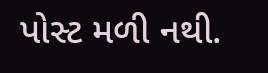પોસ્ટ મળી નથી.